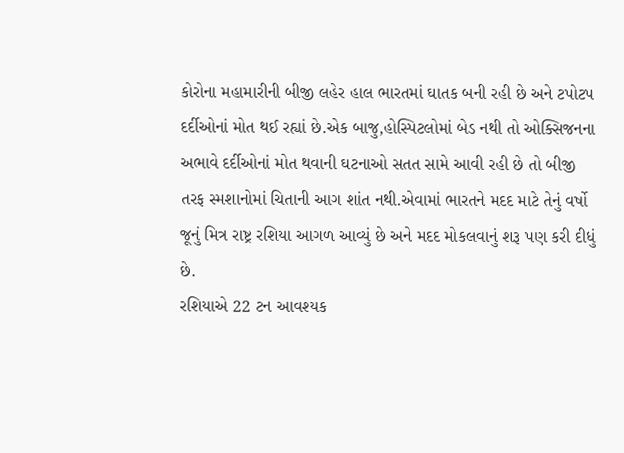કોરોના મહામારીની બીજી લહેર હાલ ભારતમાં ઘાતક બની રહી છે અને ટપોટપ દર્દીઓનાં મોત થઈ રહ્યાં છે.એક બાજુ,હોસ્પિટલોમાં બેડ નથી તો ઓક્સિજનના અભાવે દર્દીઓનાં મોત થવાની ઘટનાઓ સતત સામે આવી રહી છે તો બીજી તરફ સ્મશાનોમાં ચિતાની આગ શાંત નથી.એવામાં ભારતને મદદ માટે તેનું વર્ષો જૂનું મિત્ર રાષ્ટ્ર રશિયા આગળ આવ્યું છે અને મદદ મોકલવાનું શરૂ પણ કરી દીધું છે.
રશિયાએ 22 ટન આવશ્યક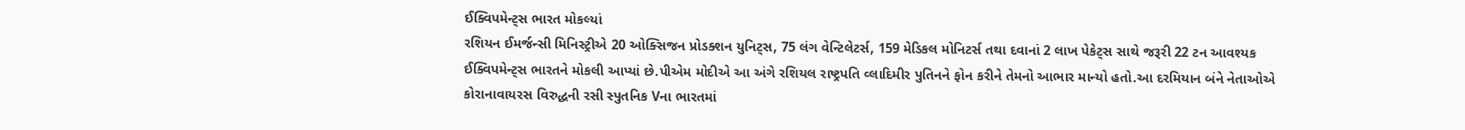ઈક્વિપમેન્ટ્સ ભારત મોકલ્યાં
રશિયન ઈમર્જન્સી મિનિસ્ટ્રીએ 20 ઓક્સિજન પ્રોડક્શન યુનિટ્સ, 75 લંગ વેન્ટિલેટર્સ, 159 મેડિકલ મોનિટર્સ તથા દવાનાં 2 લાખ પેકેટ્સ સાથે જરૂરી 22 ટન આવશ્યક ઈક્વિપમેન્ટ્સ ભારતને મોકલી આપ્યાં છે.પીએમ મોદીએ આ અંગે રશિયલ રાષ્ટ્રપતિ વ્લાદિમીર પુતિનને ફોન કરીને તેમનો આભાર માન્યો હતો.આ દરમિયાન બંને નેતાઓએ કોરાનાવાયરસ વિરુદ્ધની રસી સ્પુતનિક Vના ભારતમાં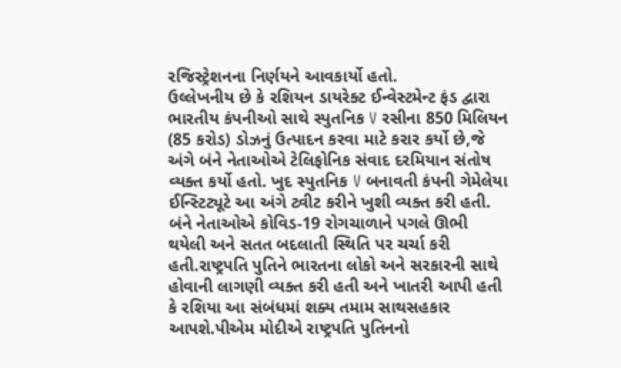રજિસ્ટ્રેશનના નિર્ણયને આવકાર્યો હતો.
ઉલ્લેખનીય છે કે રશિયન ડાયરેક્ટ ઈન્વેસ્ટમેન્ટ ફંડ દ્વારા ભારતીય કંપનીઓ સાથે સ્પુતનિક V રસીના 850 મિલિયન (85 કરોડ) ડોઝનું ઉત્પાદન કરવા માટે કરાર કર્યો છે,જે અંગે બંને નેતાઓએ ટેલિફોનિક સંવાદ દરમિયાન સંતોષ વ્યક્ત કર્યો હતો. ખુદ સ્પુતનિક V બનાવતી કંપની ગેમેલેયા ઈન્સ્ટિટ્યૂટે આ અંગે ટ્વીટ કરીને ખુશી વ્યક્ત કરી હતી.
બંને નેતાઓએ કોવિડ-19 રોગચાળાને પગલે ઊભી થયેલી અને સતત બદલાતી સ્થિતિ પર ચર્ચા કરી હતી.રાષ્ટ્રપતિ પુતિને ભારતના લોકો અને સરકારની સાથે હોવાની લાગણી વ્યક્ત કરી હતી અને ખાતરી આપી હતી કે રશિયા આ સંબંધમાં શક્ય તમામ સાથસહકાર આપશે.પીએમ મોદીએ રાષ્ટ્રપતિ પુતિનનો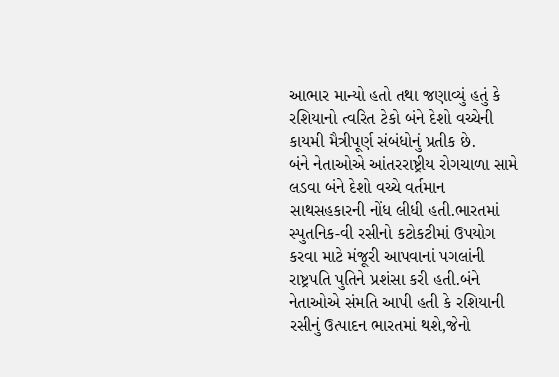આભાર માન્યો હતો તથા જણાવ્યું હતું કે રશિયાનો ત્વરિત ટેકો બંને દેશો વચ્ચેની કાયમી મૈત્રીપૂર્ણ સંબંધોનું પ્રતીક છે.
બંને નેતાઓએ આંતરરાષ્ટ્રીય રોગચાળા સામે લડવા બંને દેશો વચ્ચે વર્તમાન સાથસહકારની નોંધ લીધી હતી.ભારતમાં સ્પુતનિક-વી રસીનો કટોકટીમાં ઉપયોગ કરવા માટે મંજૂરી આપવાનાં પગલાંની રાષ્ટ્રપતિ પુતિને પ્રશંસા કરી હતી.બંને નેતાઓએ સંમતિ આપી હતી કે રશિયાની રસીનું ઉત્પાદન ભારતમાં થશે,જેનો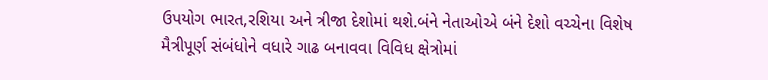ઉપયોગ ભારત,રશિયા અને ત્રીજા દેશોમાં થશે.બંને નેતાઓએ બંને દેશો વચ્ચેના વિશેષ મૈત્રીપૂર્ણ સંબંધોને વધારે ગાઢ બનાવવા વિવિધ ક્ષેત્રોમાં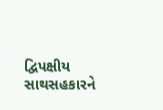દ્વિપક્ષીય સાથસહકારને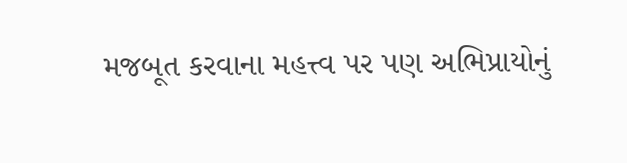મજબૂત કરવાના મહત્ત્વ પર પણ અભિપ્રાયોનું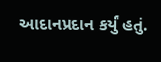આદાનપ્રદાન કર્યું હતું.